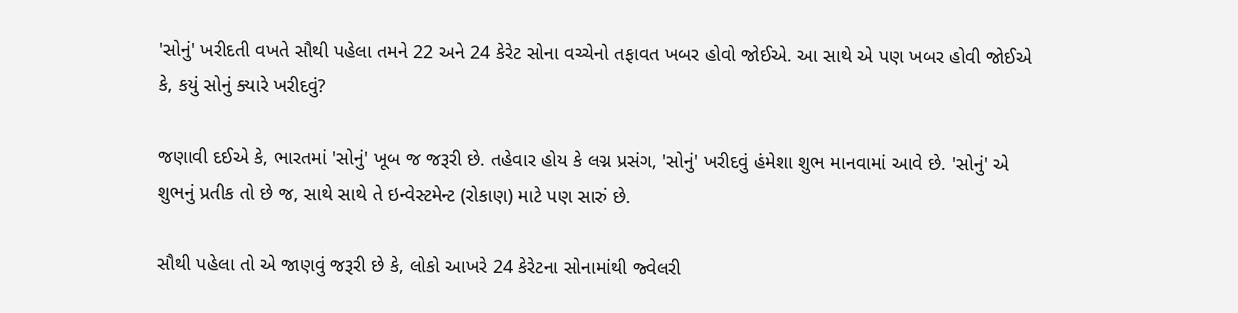'સોનું' ખરીદતી વખતે સૌથી પહેલા તમને 22 અને 24 કેરેટ સોના વચ્ચેનો તફાવત ખબર હોવો જોઈએ. આ સાથે એ પણ ખબર હોવી જોઈએ કે, કયું સોનું ક્યારે ખરીદવું?

જણાવી દઈએ કે, ભારતમાં 'સોનું' ખૂબ જ જરૂરી છે. તહેવાર હોય કે લગ્ન પ્રસંગ, 'સોનું' ખરીદવું હંમેશા શુભ માનવામાં આવે છે. 'સોનું' એ શુભનું પ્રતીક તો છે જ, સાથે સાથે તે ઇન્વેસ્ટમેન્ટ (રોકાણ) માટે પણ સારું છે.

સૌથી પહેલા તો એ જાણવું જરૂરી છે કે, લોકો આખરે 24 કેરેટના સોનામાંથી જ્વેલરી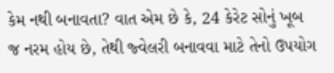કેમ નથી બનાવતા? વાત એમ છે કે, 24 કેરેટ સોનું ખૂબ જ નરમ હોય છે, તેથી જ્વેલરી બનાવવા માટે તેનો ઉપયોગ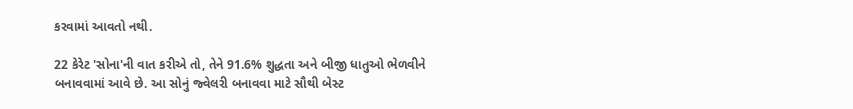કરવામાં આવતો નથી.

22 કેરેટ 'સોના'ની વાત કરીએ તો, તેને 91.6% શુદ્ધતા અને બીજી ધાતુઓ ભેળવીને બનાવવામાં આવે છે. આ સોનું જ્વેલરી બનાવવા માટે સૌથી બેસ્ટ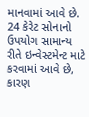માનવામાં આવે છે. 24 કેરેટ સોનાનો ઉપયોગ સામાન્ય રીતે ઇન્વેસ્ટમેન્ટ માટે કરવામાં આવે છે, કારણ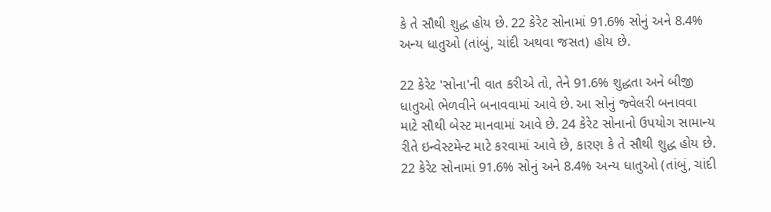કે તે સૌથી શુદ્ધ હોય છે. 22 કેરેટ સોનામાં 91.6% સોનું અને 8.4% અન્ય ધાતુઓ (તાંબું, ચાંદી અથવા જસત) હોય છે.

22 કેરેટ 'સોના'ની વાત કરીએ તો, તેને 91.6% શુદ્ધતા અને બીજી ધાતુઓ ભેળવીને બનાવવામાં આવે છે. આ સોનું જ્વેલરી બનાવવા માટે સૌથી બેસ્ટ માનવામાં આવે છે. 24 કેરેટ સોનાનો ઉપયોગ સામાન્ય રીતે ઇન્વેસ્ટમેન્ટ માટે કરવામાં આવે છે, કારણ કે તે સૌથી શુદ્ધ હોય છે. 22 કેરેટ સોનામાં 91.6% સોનું અને 8.4% અન્ય ધાતુઓ (તાંબું, ચાંદી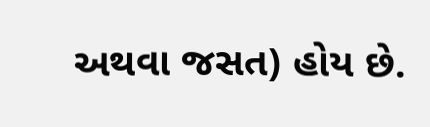અથવા જસત) હોય છે.